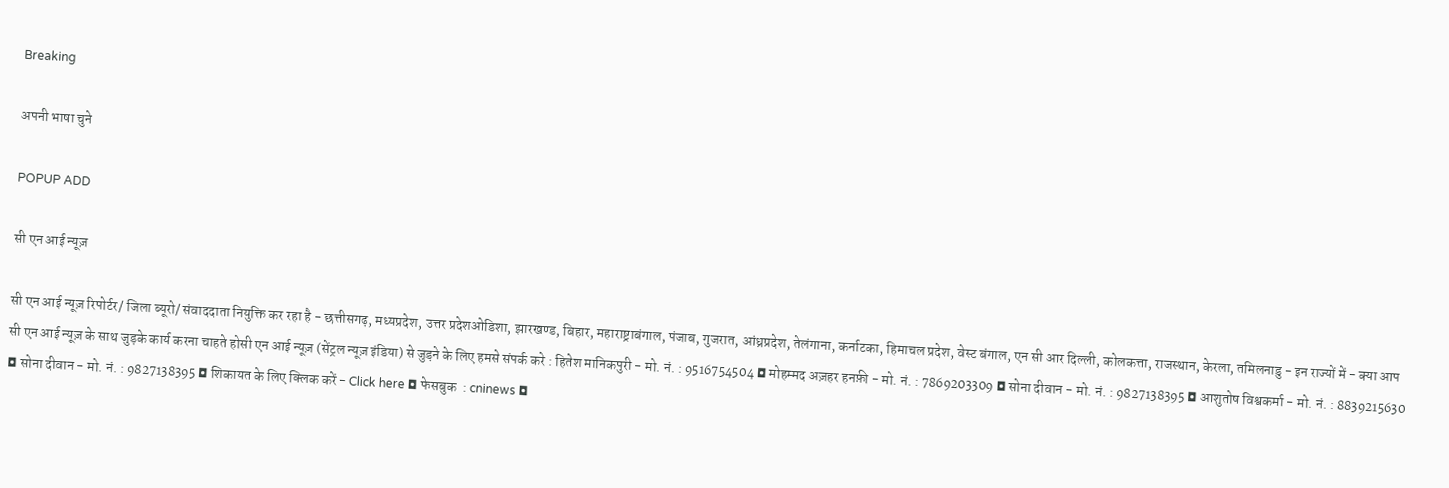Breaking

अपनी भाषा चुने

POPUP ADD

सी एन आई न्यूज़

सी एन आई न्यूज़ रिपोर्टर/ जिला ब्यूरो/ संवाददाता नियुक्ति कर रहा है - छत्तीसगढ़, मध्यप्रदेश, उत्तर प्रदेशओडिशा, झारखण्ड, बिहार, महाराष्ट्राबंगाल, पंजाब, गुजरात, आंध्रप्रदेश, तेलंगाना, कर्नाटका, हिमाचल प्रदेश, वेस्ट बंगाल, एन सी आर दिल्ली, कोलकत्ता, राजस्थान, केरला, तमिलनाडु - इन राज्यों में - क्या आप सी एन आई न्यूज़ के साथ जुड़के कार्य करना चाहते होसी एन आई न्यूज़ (सेंट्रल न्यूज़ इंडिया) से जुड़ने के लिए हमसे संपर्क करे : हितेश मानिकपुरी - मो. नं. : 9516754504 ◘ मोहम्मद अज़हर हनफ़ी - मो. नं. : 7869203309 ◘ सोना दीवान - मो. नं. : 9827138395 ◘ आशुतोष विश्वकर्मा - मो. नं. : 8839215630 ◘ सोना दीवान - मो. नं. : 9827138395 ◘ शिकायत के लिए क्लिक करें - Click here ◘ फेसबुक  : cninews ◘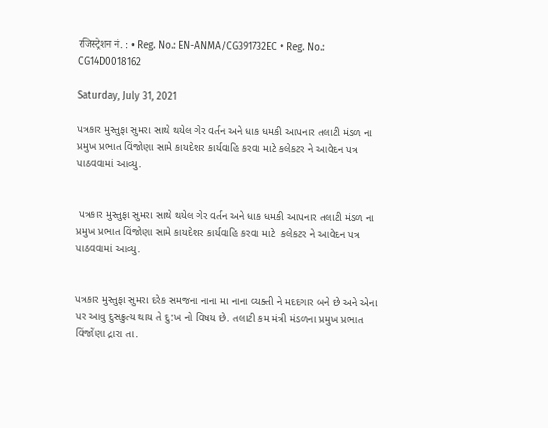रजिस्ट्रेशन नं. : • Reg. No.: EN-ANMA/CG391732EC • Reg. No.: CG14D0018162

Saturday, July 31, 2021

પત્રકાર મુસ્તુફા સુમરા સાથે થયેલ ગેર વર્તન અને ધાક ધમકી આપનાર તલાટી મંડળ ના પ્રમુખ પ્રભાત વિંજોણા સામે કાયદેશર કાર્યવાહિ કરવા માટે કલેકટર ને આવેદન પત્ર પાઠવવામાં આવ્યુ.


 પત્રકાર મુસ્તુફા સુમરા સાથે થયેલ ગેર વર્તન અને ધાક ધમકી આપનાર તલાટી મંડળ ના પ્રમુખ પ્રભાત વિંજોણા સામે કાયદેશર કાર્યવાહિ કરવા માટે  કલેકટર ને આવેદન પત્ર પાઠવવામાં આવ્યુ.


પત્રકાર મુસ્તુફા સુમરા દરેક સમજના નાના મા નાના વ્યક્તી ને મદદગાર બને છે અને એના પર આવુ દુસક્રુત્ય થાય તે દુ:ખ નો વિષય છે. તલાટી કમ મંત્રી મંડળના પ્રમુખ પ્રભાત વિંજોંણા દ્રારા તા.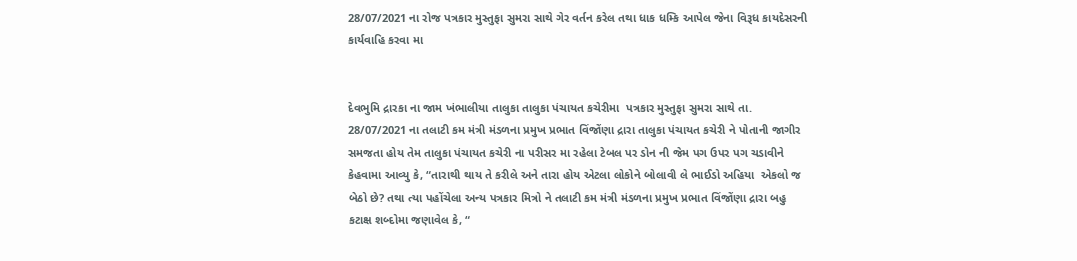28/07/2021 ના રોજ પત્રકાર મુસ્તુફા સુમરા સાથે ગેર વર્તન કરેલ તથા ધાક ધમ્કિ આપેલ જેના વિરૂધ કાયદેસરની કાર્યવાહિ કરવા મા


દેવભુમિ દ્રારકા ના જામ ખંભાલીયા તાલુકા તાલુકા પંચાયત કચેરીમા  પત્રકાર મુસ્તુફા સુમરા સાથે તા. 28/07/2021 ના તલાટી કમ મંત્રી મંડળના પ્રમુખ પ્રભાત વિંજોંણા દ્રારા તાલુકા પંચાયત કચેરી ને પોતાની જાગીર સમજતા હોય તેમ તાલુકા પંચાયત કચેરી ના પરીસર મા રહેલા ટેબલ પર ડોન ની જેમ પગ ઉપર પગ ચડાવીને કેહવામા આવ્યુ કે, “તારાથી થાય તે કરીલે અને તારા હોય એટલા લોકોને બોલાવી લે ભાઈડો અહિયા  એકલો જ બેઠો છે? તથા ત્યા પહોંચેલા અન્ય પત્રકાર મિત્રો ને તલાટી કમ મંત્રી મંડળના પ્રમુખ પ્રભાત વિંજોંણા દ્રારા બહુ કટાક્ષ શબ્દોમા જણાવેલ કે, “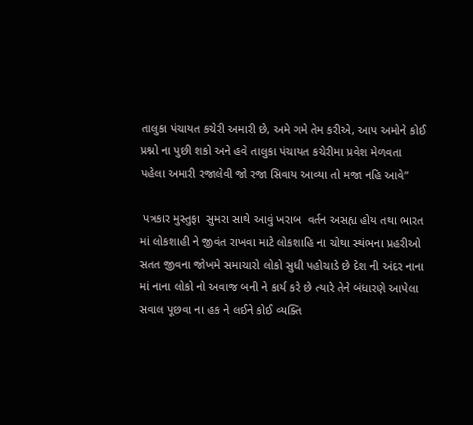તાલુકા પંચાયત કચેરી અમારી છે, અમે ગમે તેમ કરીએ, આપ અમોને કોઈ પ્રશ્નો ના પુછી શકો અને હવે તાલુકા પંચાયત કચેરીમા પ્રવેશ મેળવતા પહેલા અમારી રજાલેવી જો રજા સિવાય આવ્યા તો મજા નહિ આવે”

 પત્રકાર મુસ્તુફા  સુમરા સાથે આવું ખરાબ  વર્તન અસહ્ય હોય તથા ભારત માં લોકશાહી ને જીવંત રાખવા માટે લોકશાહિ ના ચોથા સ્થંભના પ્રહરીઓ સતત જીવના જોખમે સમાચારો લોકો સુધી પહોચાડે છે દેશ ની અંદર નાના માં નાના લોકો નો અવાજ બની ને કાર્ય કરે છે ત્યારે તેને બંધારણે આપેલા સવાલ પૂછવા ના હક ને લઈને કોઈ વ્યક્તિ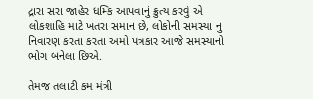દ્રારા સરા જાહેર ધમ્કિ આપવાનું ક્રુત્ય કરવું એ લોકશાહિ માટે ખતરા સમાન છે, લોકોની સમસ્યા નુ નિવારણ કરતા કરતા અમો પત્રકાર આજે સમસ્યાનો ભોગ બનેલા છિએ.

તેમજ તલાટી કમ મંત્રી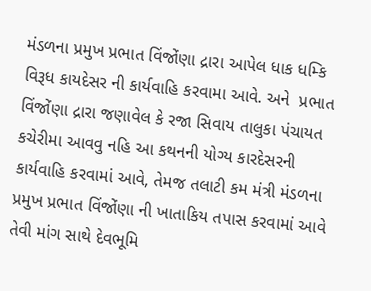મંડળના પ્રમુખ પ્રભાત વિંજોંણા દ્રારા આપેલ ધાક ધમ્કિ વિરૂધ કાયદેસર ની કાર્યવાહિ કરવામા આવે. અને  પ્રભાત વિંજોંણા દ્રારા જણાવેલ કે રજા સિવાય તાલુકા પંચાયત કચેરીમા આવવુ નહિ આ કથનની યોગ્ય કારદેસરની કાર્યવાહિ કરવામાં આવે, તેમજ તલાટી કમ મંત્રી મંડળના પ્રમુખ પ્રભાત વિંજોંણા ની ખાતાકિય તપાસ કરવામાં આવે તેવી માંગ સાથે દેવભૂમિ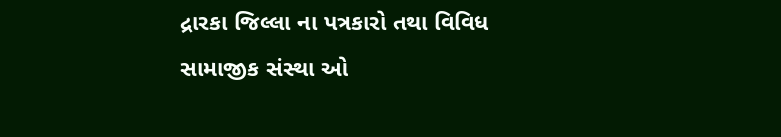દ્રારકા જિલ્લા ના પત્રકારો તથા વિવિધ સામાજીક સંસ્થા ઓ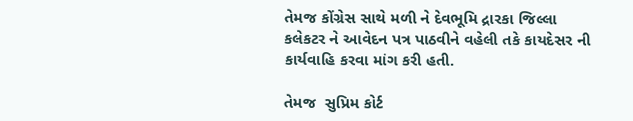તેમજ કોંગ્રેસ સાથે મળી ને દેવભૂમિ દ્રારકા જિલ્લા કલેકટર ને આવેદન પત્ર પાઠવીને વહેલી તકે કાયદેસર ની કાર્યવાહિ કરવા માંગ કરી હતી.

તેમજ  સુપ્રિમ કોર્ટ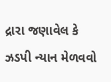દ્રારા જણાવેલ કે ઝડપી ન્યાન મેળવવો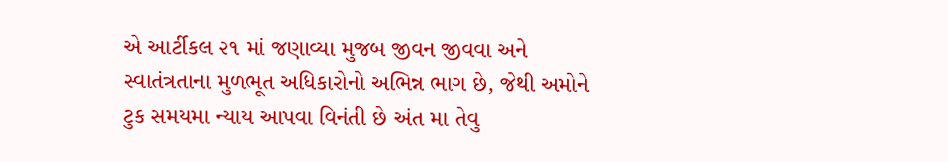એ આર્ટીકલ ૨૧ માં જણાવ્યા મુજબ જીવન જીવવા અને સ્વાતંત્રતાના મુળભૂત અધિકારોનો અભિન્ન ભાગ છે, જેથી અમોને ટુક સમયમા ન્યાય આપવા વિનંતી છે અંત મા તેવુ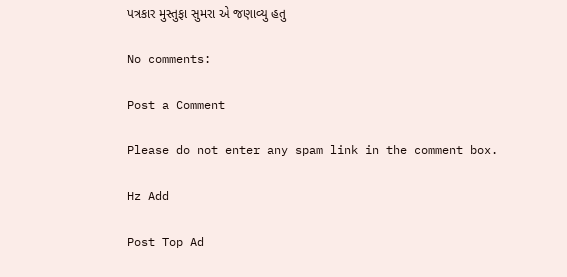પત્રકાર મુસ્તુફા સુમરા એ જણાવ્યુ હતુ

No comments:

Post a Comment

Please do not enter any spam link in the comment box.

Hz Add

Post Top Ad